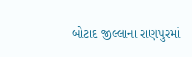બોટાદ જીલ્લાના રાણપુરમાં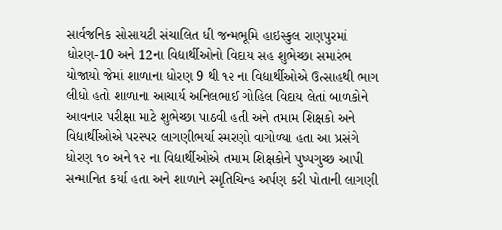સાર્વજનિક સોસાયટી સંચાલિત ધી જન્મભૂમિ હાઇસ્કુલ રાણપુરમાં ધોરણ-10 અને 12ના વિદ્યાર્થીઓનો વિદાય સહ શુભેચ્છા સમારંભ યોજાયો જેમાં શાળાના ધોરણ 9 થી ૧૨ ના વિદ્યાર્થીઓએ ઉત્સાહથી ભાગ લીધો હતો શાળાના આચાર્ય અનિલભાઈ ગોહિલ વિદાય લેતાં બાળકોને આવનાર પરીક્ષા માટે શુભેચ્છા પાઠવી હતી અને તમામ શિક્ષકો અને વિદ્યાર્થીઓએ પરસ્પર લાગણીભર્યા સ્મરણો વાગોળ્યા હતા આ પ્રસંગે ધોરણ ૧૦ અને ૧૨ ના વિદ્યાર્થીઓએ તમામ શિક્ષકોને પુષ્પગુચ્છ આપી સન્માનિત કર્યા હતા અને શાળાને સ્મૃતિચિન્હ અર્પણ કરી પોતાની લાગણી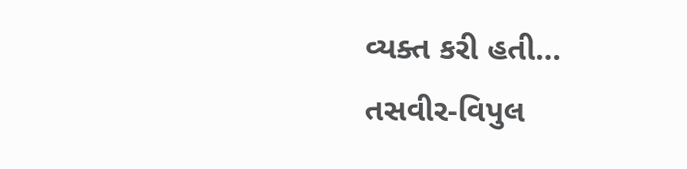વ્યક્ત કરી હતી…
તસવીર-વિપુલ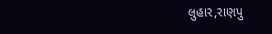લુહાર,રાણપુ